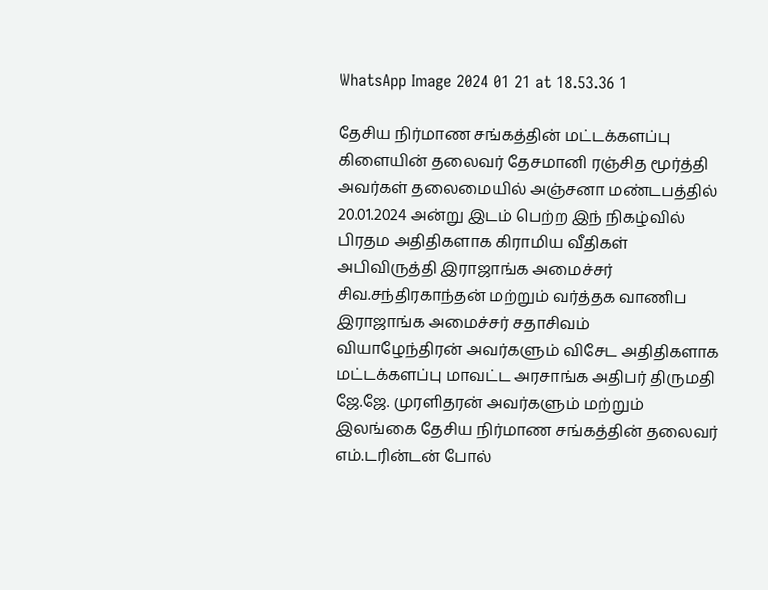WhatsApp Image 2024 01 21 at 18.53.36 1

தேசிய நிர்மாண சங்கத்தின் மட்டக்களப்பு கிளையின் தலைவர் தேசமானி ரஞ்சித மூர்த்தி அவர்கள் தலைமையில் அஞ்சனா மண்டபத்தில் 20.01.2024 அன்று இடம் பெற்ற இந் நிகழ்வில் பிரதம அதிதிகளாக கிராமிய வீதிகள் அபிவிருத்தி இராஜாங்க அமைச்சர் சிவ.சந்திரகாந்தன் மற்றும் வர்த்தக வாணிப இராஜாங்க அமைச்சர் சதாசிவம் வியாழேந்திரன் அவர்களும் விசேட அதிதிகளாக  மட்டக்களப்பு மாவட்ட அரசாங்க அதிபர் திருமதி ஜே.ஜே. முரளிதரன் அவர்களும் மற்றும் இலங்கை தேசிய நிர்மாண சங்கத்தின் தலைவர் எம்.டரின்டன் போல்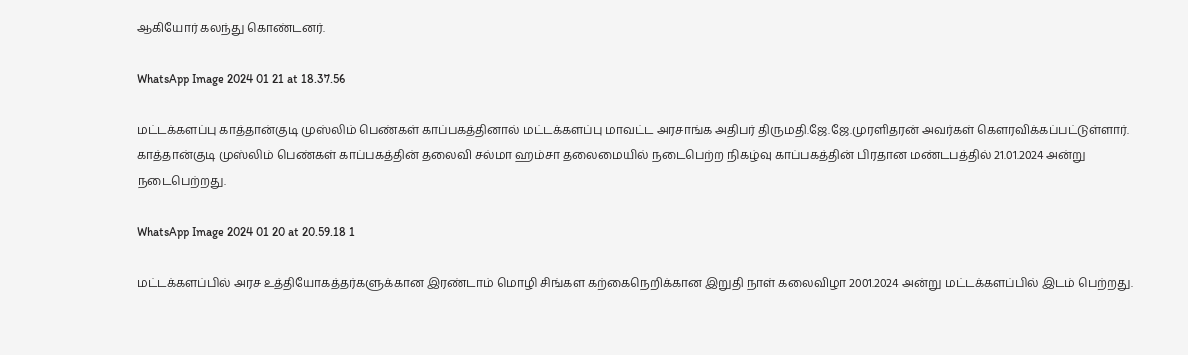ஆகியோர் கலந்து கொண்டனர்.

WhatsApp Image 2024 01 21 at 18.37.56

மட்டக்களப்பு காத்தான்குடி முஸ்லிம் பெண்கள் காப்பகத்தினால் மட்டக்களப்பு மாவட்ட அரசாங்க அதிபர் திருமதி.ஜே.ஜே.முரளிதரன் அவர்கள் கௌரவிக்கப்பட்டுள்ளார். காத்தான்குடி முஸ்லிம் பெண்கள் காப்பகத்தின் தலைவி சல்மா ஹம்சா தலைமையில் நடைபெற்ற நிகழ்வு காப்பகத்தின் பிரதான மண்டபத்தில் 21.01.2024 அன்று நடைபெற்றது.

WhatsApp Image 2024 01 20 at 20.59.18 1

மட்டக்களப்பில் அரச உத்தியோகத்தர்களுக்கான இரண்டாம் மொழி சிங்கள கற்கைநெறிக்கான இறுதி நாள் கலைவிழா 2001.2024 அன்று மட்டக்களப்பில் இடம் பெற்றது.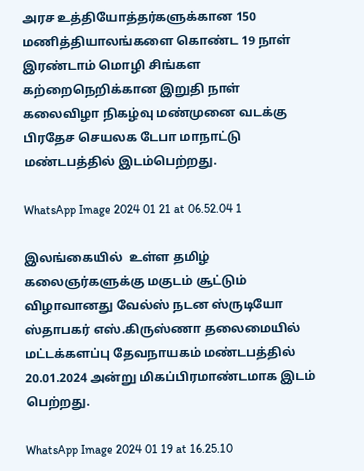அரச உத்தியோத்தர்களுக்கான 150 மணித்தியாலங்களை கொண்ட 19 நாள்  இரண்டாம் மொழி சிங்கள கற்றைநெறிக்கான இறுதி நாள் கலைவிழா நிகழ்வு மண்முனை வடக்கு பிரதேச செயலக டேபா மாநாட்டு மண்டபத்தில் இடம்பெற்றது.

WhatsApp Image 2024 01 21 at 06.52.04 1

இலங்கையில்  உள்ள தமிழ் கலைஞர்களுக்கு மகுடம் சூட்டும் விழாவானது வேல்ஸ் நடன ஸ்ருடியோ ஸ்தாபகர் எஸ்.கிருஸ்ணா தலைமையில் மட்டக்களப்பு தேவநாயகம் மண்டபத்தில் 20.01.2024 அன்று மிகப்பிரமாண்டமாக இடம் பெற்றது.

WhatsApp Image 2024 01 19 at 16.25.10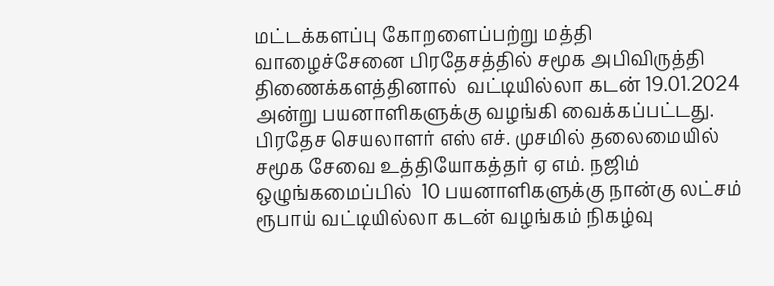மட்டக்களப்பு கோறளைப்பற்று மத்தி வாழைச்சேனை பிரதேசத்தில் சமூக அபிவிருத்தி திணைக்களத்தினால்  வட்டியில்லா கடன் 19.01.2024 அன்று பயனாளிகளுக்கு வழங்கி வைக்கப்பட்டது. பிரதேச செயலாளர் எஸ் எச். முசமில் தலைமையில் சமூக சேவை உத்தியோகத்தர் ஏ எம். நஜிம் ஒழுங்கமைப்பில்  10 பயனாளிகளுக்கு நான்கு லட்சம் ரூபாய் வட்டியில்லா கடன் வழங்கம் நிகழ்வு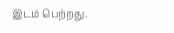இடம் பெற்றது.